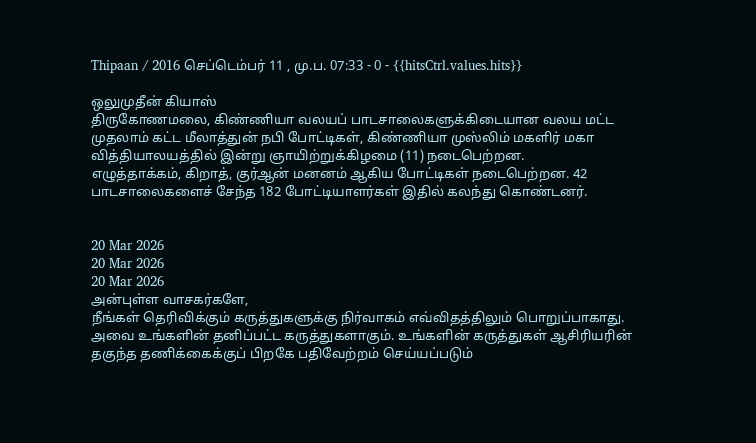Thipaan / 2016 செப்டெம்பர் 11 , மு.ப. 07:33 - 0 - {{hitsCtrl.values.hits}}

ஒலுமுதீன் கியாஸ்
திருகோணமலை, கிண்ணியா வலயப் பாடசாலைகளுக்கிடையான வலய மட்ட முதலாம் கட்ட மீலாத்துன் நபி போட்டிகள், கிண்ணியா முஸ்லிம் மகளிர் மகா வித்தியாலயத்தில் இன்று ஞாயிற்றுக்கிழமை (11) நடைபெற்றன.
எழுத்தாக்கம், கிறாத், குர்ஆன் மனனம் ஆகிய போட்டிகள் நடைபெற்றன. 42 பாடசாலைகளைச் சேந்த 182 போட்டியாளர்கள் இதில் கலந்து கொண்டனர்.


20 Mar 2026
20 Mar 2026
20 Mar 2026
அன்புள்ள வாசகர்களே,
நீங்கள் தெரிவிக்கும் கருத்துகளுக்கு நிர்வாகம் எவ்விதத்திலும் பொறுப்பாகாது. அவை உங்களின் தனிப்பட்ட கருத்துகளாகும். உங்களின் கருத்துகள் ஆசிரியரின் தகுந்த தணிக்கைக்குப் பிறகே பதிவேற்றம் செய்யப்படும்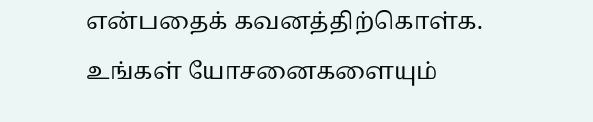என்பதைக் கவனத்திற்கொள்க. உங்கள் யோசனைகளையும்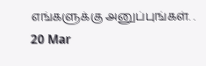எங்களுக்கு அனுப்புங்கள். .
20 Mar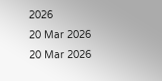2026
20 Mar 2026
20 Mar 2026